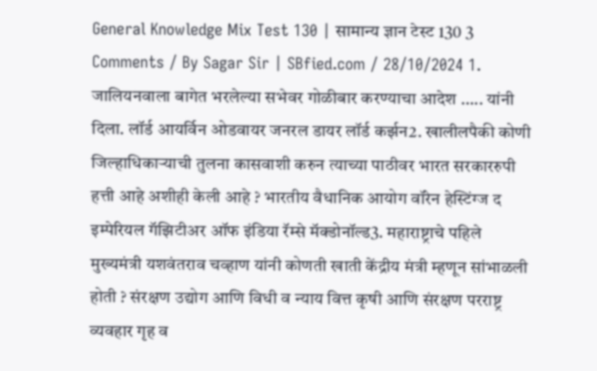General Knowledge Mix Test 130 | सामान्य ज्ञान टेस्ट 130 3 Comments / By Sagar Sir | SBfied.com / 28/10/2024 1. जालियनवाला बागेत भरलेल्या सभेवर गोळीबार करण्याचा आदेश ….. यांनी दिला. लॉर्ड आयर्विन ओडवायर जनरल डायर लॉर्ड कर्झन2. खालीलपैकी कोणी जिल्हाधिकाऱ्याची तुलना कासवाशी करुन त्याच्या पाठीवर भारत सरकाररुपी हत्ती आहे अशीही केली आहे ? भारतीय वैधानिक आयोग वॉरेन हेस्टिंग्ज द इम्पेरियल गॅझिटीअर ऑफ इंडिया रॅम्से मॅक्डोनॉल्ड3. महाराष्ट्राचे पहिले मुख्यमंत्री यशवंतराव चव्हाण यांनी कोणती खाती केंद्रीय मंत्री म्हणून सांभाळली होती ? संरक्षण उद्योग आणि विधी व न्याय वित्त कृषी आणि संरक्षण परराष्ट्र व्यवहार गृह व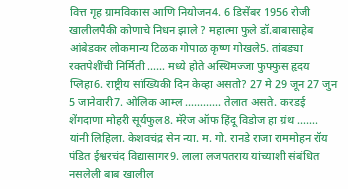वित्त गृह ग्रामविकास आणि नियोजन4. 6 डिसेंबर 1956 रोजी खालीलपैकी कोणाचे निधन झाले ? महात्मा फुले डॉ.बाबासाहेब आंबेडकर लोकमान्य टिळक गोपाळ कृष्ण गोखले5. तांबड्या रक्तपेशींची निर्मिती …… मध्ये होते अस्थिमज्जा फुफ्फुस हृदय प्लिहा6. राष्ट्रीय सांख्यिकी दिन केव्हा असतो? 27 मे 29 जून 27 जुन 5 जानेवारी7. ओलिक आम्ल ………… तेलात असते. करडई शेंगदाणा मोहरी सूर्यफुल8. मॅरेज ऑफ हिंदू विडोज हा ग्रंथ ……. यांनी लिहिला. केशवचंद्र सेन न्या. म. गो. रानडे राजा राममोहन रॉय पंडित ईश्वरचंद विद्यासागर9. लाला लजपतराय यांच्याशी संबंधित नसलेली बाब खालील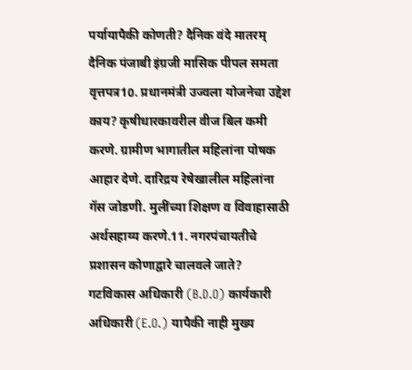पर्यायापैकी कोणती? दैनिक वंदे मातरम् दैनिक पंजाबी इंग्रजी मासिक पीपल समता वृत्तपत्र10. प्रधानमंत्री उज्वला योजनेचा उद्देश काय? कृषीधारकावरील वीज बिल कमी करणे. ग्रामीण भागातील महिलांना पोषक आहार देणे. दारिद्रय रेषेखालील महिलांना गॅस जोडणी. मुलींच्या शिक्षण व विवाहासाठी अर्थसहाय्य करणे.11. नगरपंचायतीचे प्रशासन कोणाद्वारे चालवले जाते? गटविकास अधिकारी (B.D.O) कार्यकारी अधिकारी (E.O.) यापैकी नाही मुख्य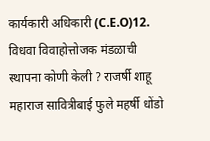कार्यकारी अधिकारी (C.E.O)12. विधवा विवाहोत्तोजक मंडळाची स्थापना कोणी केली ? राजर्षी शाहू महाराज सावित्रीबाई फुले महर्षी धोंडो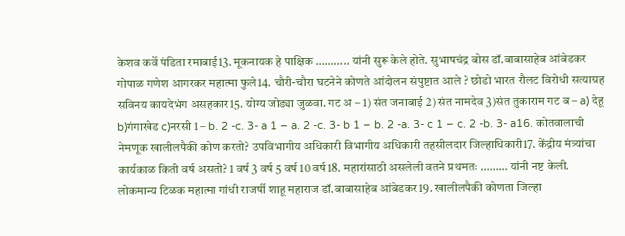केशव कर्वे पंडिता रमाबाई13. मूकनायक हे पाक्षिक ……….. यांनी सुरू केले होते. सुभाषचंद्र बोस डॉ.बाबासाहेब आंबेडकर गोपाळ गणेश आगरकर महात्मा फुले14. चौरी-चौरा घटनेने कोणते आंदोलन संपुष्टात आले ? छोडो भारत रौलट विरोधी सत्याग्रह सविनय कायदेभंग असहकार15. योग्य जोड्या जुळवा. गट अ – 1) संत जनाबाई 2) संत नामदेव 3)संत तुकाराम गट ब – a) देहू b)गंगाखेड c)नरसी 1 – b. 2 -c. 3- a 1 – a. 2 -c. 3- b 1 – b. 2 -a. 3- c 1 – c. 2 -b. 3- a16. कोतवालाची नेमणूक खालीलपैकी कोण करतो? उपविभागीय अधिकारी विभागीय अधिकारी तहसीलदार जिल्हाधिकारी17. केंद्रीय मंत्र्यांचा कार्यकाळ किती वर्ष असतो? 1 वर्ष 3 वर्ष 5 वर्ष 10 वर्ष18. महारांसाठी असलेली वतने प्रथमतः ……… यांनी नष्ट केली. लोकमान्य टिळक महात्मा गांधी राजर्षी शाहू महाराज डॉ.बाबासाहेब आंबेडकर19. खालीलपैकी कोणता जिल्हा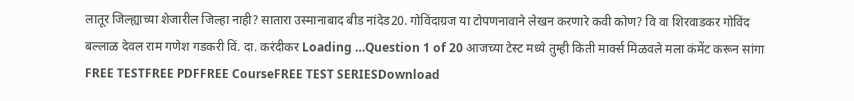लातूर जिल्ह्याच्या शेजारील जिल्हा नाही? सातारा उस्मानाबाद बीड नांदेड20. गोविंदाग्रज या टोपणनावाने लेखन करणारे कवी कोण? वि वा शिरवाडकर गोविंद बल्लाळ देवल राम गणेश गडकरी विं. दा. करंदीकर Loading …Question 1 of 20 आजच्या टेस्ट मध्ये तुम्ही किती मार्क्स मिळवले मला कंमेंट करून सांगा FREE TESTFREE PDFFREE CourseFREE TEST SERIESDownload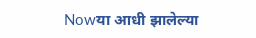Nowया आधी झालेल्या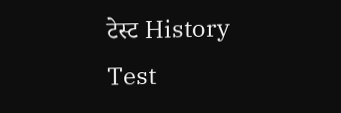टेस्ट History Test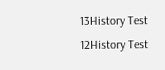13History Test 12History Test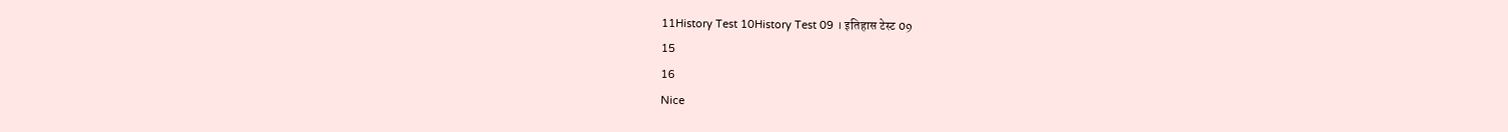11History Test 10History Test 09 । इतिहास टेस्ट 09
15
16
Nice